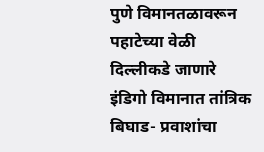पुणे विमानतळावरून पहाटेच्या वेळी दिल्लीकडे जाणारे इंडिगो विमानात तांत्रिक बिघाड- प्रवाशांचा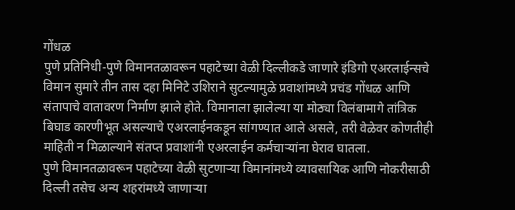गोंधळ
पुणे प्रतिनिधी-पुणे विमानतळावरून पहाटेच्या वेळी दिल्लीकडे जाणारे इंडिगो एअरलाईन्सचे विमान सुमारे तीन तास दहा मिनिटे उशिराने सुटल्यामुळे प्रवाशांमध्ये प्रचंड गोंधळ आणि संतापाचे वातावरण निर्माण झाले होते. विमानाला झालेल्या या मोठ्या विलंबामागे तांत्रिक बिघाड कारणीभूत असल्याचे एअरलाईनकडून सांगण्यात आले असले, तरी वेळेवर कोणतीही माहिती न मिळाल्याने संतप्त प्रवाशांनी एअरलाईन कर्मचाऱ्यांना घेराव घातला.
पुणे विमानतळावरून पहाटेच्या वेळी सुटणाऱ्या विमानांमध्ये व्यावसायिक आणि नोकरीसाठी दिल्ली तसेच अन्य शहरांमध्ये जाणाऱ्या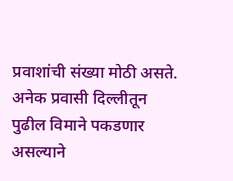प्रवाशांची संख्या मोठी असते. अनेक प्रवासी दिल्लीतून पुढील विमाने पकडणार असल्याने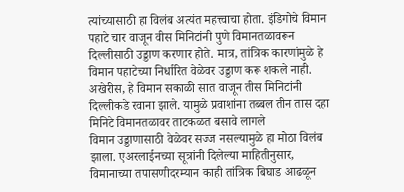त्यांच्यासाठी हा विलंब अत्यंत महत्त्वाचा होता. इंडिगोचे विमान पहाटे चार वाजून वीस मिनिटांनी पुणे विमानतळावरून दिल्लीसाठी उड्डाण करणार होते. मात्र, तांत्रिक कारणांमुळे हे विमान पहाटेच्या निर्धारित वेळेवर उड्डाण करू शकले नाही. अखेरीस, हे विमान सकाळी सात वाजून तीस मिनिटांनी दिल्लीकडे रवाना झाले. यामुळे प्रवाशांना तब्बल तीन तास दहा मिनिटे विमानतळावर ताटकळत बसावे लागले
विमान उड्डाणासाठी वेळेवर सज्ज नसल्यामुळे हा मोठा विलंब झाला. एअरलाईनच्या सूत्रांनी दिलेल्या माहितीनुसार, विमानाच्या तपासणीदरम्यान काही तांत्रिक बिघाड आढळून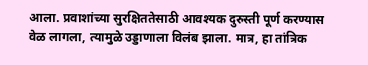आला. प्रवाशांच्या सुरक्षिततेसाठी आवश्यक दुरुस्ती पूर्ण करण्यास वेळ लागला, त्यामुळे उड्डाणाला विलंब झाला. मात्र, हा तांत्रिक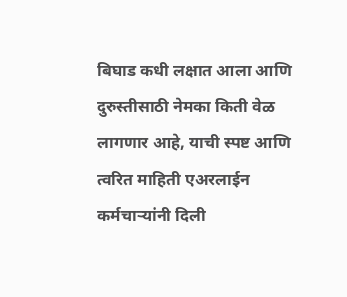बिघाड कधी लक्षात आला आणि दुरुस्तीसाठी नेमका किती वेळ लागणार आहे, याची स्पष्ट आणि त्वरित माहिती एअरलाईन कर्मचाऱ्यांनी दिली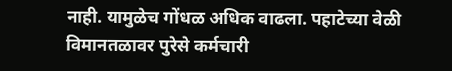नाही. यामुळेच गोंधळ अधिक वाढला. पहाटेच्या वेळी विमानतळावर पुरेसे कर्मचारी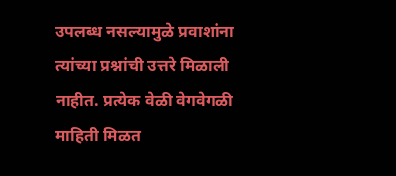उपलब्ध नसल्यामुळे प्रवाशांना त्यांच्या प्रश्नांची उत्तरे मिळाली नाहीत. प्रत्येक वेळी वेगवेगळी माहिती मिळत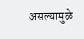असल्यामुळे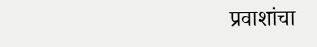प्रवाशांचा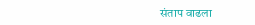संताप वाढला